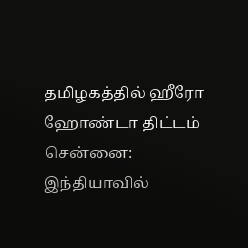தமிழகத்தில் ஹீரோ ஹோண்டா திட்டம்
சென்னை: இந்தியாவில்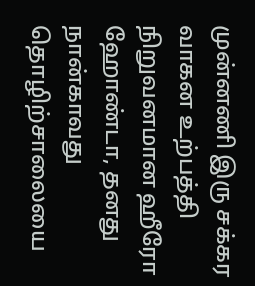முன்னணி இரு சக்கர வாகன உற்பத்தி நிறுவனமான ஹீரோ ஹோண்டா, தனது நான்காவது தொழிற்சாலையை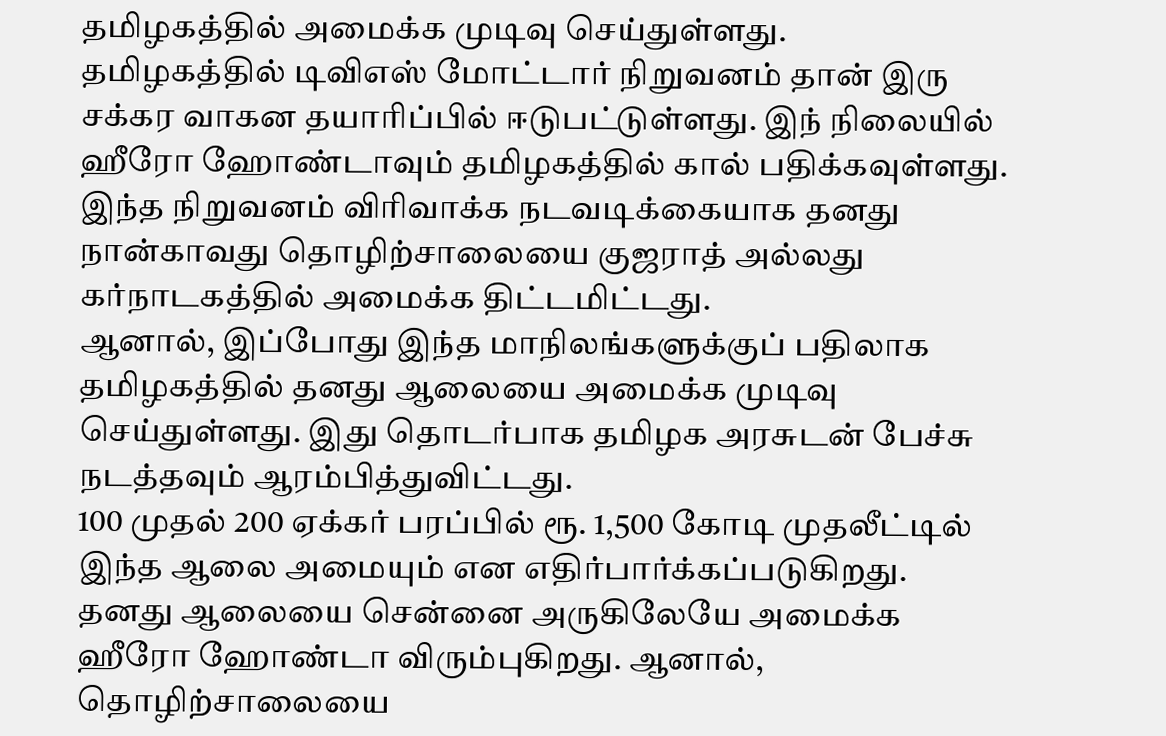தமிழகத்தில் அமைக்க முடிவு செய்துள்ளது.
தமிழகத்தில் டிவிஎஸ் மோட்டார் நிறுவனம் தான் இரு சக்கர வாகன தயாரிப்பில் ஈடுபட்டுள்ளது. இந் நிலையில் ஹீரோ ஹோண்டாவும் தமிழகத்தில் கால் பதிக்கவுள்ளது.
இந்த நிறுவனம் விரிவாக்க நடவடிக்கையாக தனது நான்காவது தொழிற்சாலையை குஜராத் அல்லது கர்நாடகத்தில் அமைக்க திட்டமிட்டது.
ஆனால், இப்போது இந்த மாநிலங்களுக்குப் பதிலாக தமிழகத்தில் தனது ஆலையை அமைக்க முடிவு செய்துள்ளது. இது தொடர்பாக தமிழக அரசுடன் பேச்சு நடத்தவும் ஆரம்பித்துவிட்டது.
100 முதல் 200 ஏக்கர் பரப்பில் ரூ. 1,500 கோடி முதலீட்டில் இந்த ஆலை அமையும் என எதிர்பார்க்கப்படுகிறது.
தனது ஆலையை சென்னை அருகிலேயே அமைக்க ஹீரோ ஹோண்டா விரும்புகிறது. ஆனால், தொழிற்சாலையை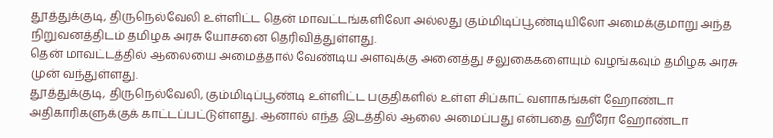தூத்துக்குடி, திருநெல்வேலி உள்ளிட்ட தென் மாவட்டங்களிலோ அல்லது கும்மிடிப்பூண்டியிலோ அமைக்குமாறு அந்த நிறுவனத்திடம் தமிழக அரசு யோசனை தெரிவித்துள்ளது.
தென் மாவட்டத்தில் ஆலையை அமைத்தால் வேண்டிய அளவுக்கு அனைத்து சலுகைகளையும் வழங்கவும் தமிழக அரசு முன் வந்துள்ளது.
தூத்துக்குடி, திருநெல்வேலி, கும்மிடிப்பூண்டி உள்ளிட்ட பகுதிகளில் உள்ள சிப்காட் வளாகங்கள் ஹோண்டா அதிகாரிகளுக்குக் காட்டப்பட்டுள்ளது. ஆனால் எந்த இடத்தில் ஆலை அமைப்பது என்பதை ஹீரோ ஹோண்டா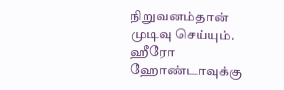நிறுவனம்தான் முடிவு செய்யும்.
ஹீரோ ஹோண்டாவுக்கு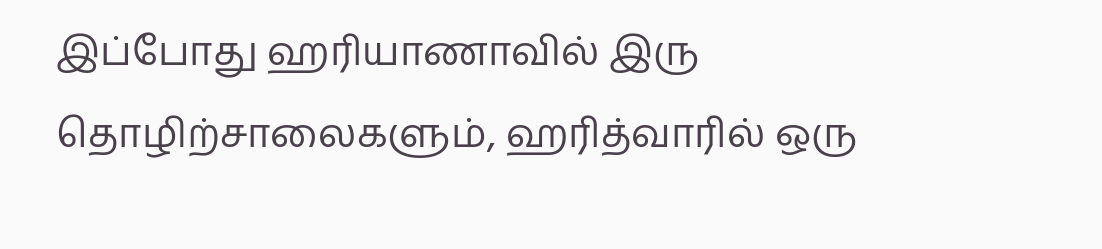இப்போது ஹரியாணாவில் இரு தொழிற்சாலைகளும், ஹரித்வாரில் ஒரு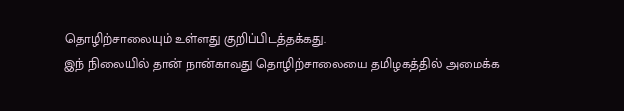தொழிற்சாலையும் உள்ளது குறிப்பிடத்தக்கது.
இந் நிலையில் தான் நான்காவது தொழிற்சாலையை தமிழகத்தில் அமைக்க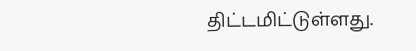திட்டமிட்டுள்ளது.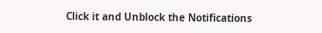Click it and Unblock the Notifications